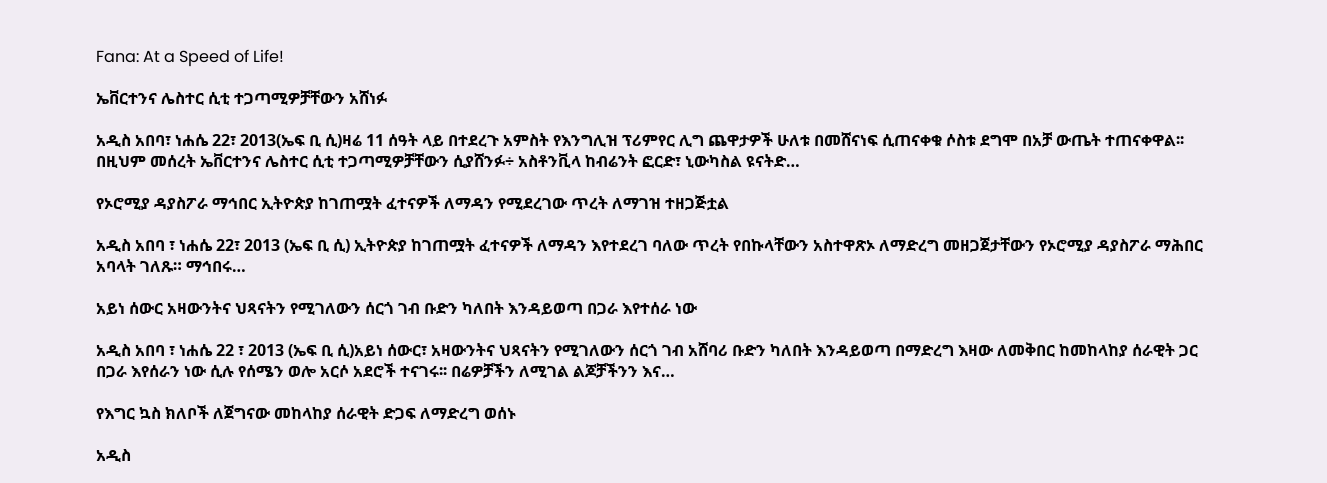Fana: At a Speed of Life!

ኤቨርተንና ሌስተር ሲቲ ተጋጣሚዎቻቸውን አሸነፉ

አዲስ አበባ፣ ነሐሴ 22፣ 2013(ኤፍ ቢ ሲ)ዛሬ 11 ሰዓት ላይ በተደረጉ አምስት የእንግሊዝ ፕሪምየር ሊግ ጨዋታዎች ሁለቱ በመሸናነፍ ሲጠናቀቁ ሶስቱ ደግሞ በአቻ ውጤት ተጠናቀዋል፡፡ በዚህም መሰረት ኤቨርተንና ሌስተር ሲቲ ተጋጣሚዎቻቸውን ሲያሸንፉ÷ አስቶንቪላ ከብሬንት ፎርድ፣ ኒውካስል ዩናትድ…

የኦሮሚያ ዳያስፖራ ማኅበር ኢትዮጵያ ከገጠሟት ፈተናዎች ለማዳን የሚደረገው ጥረት ለማገዝ ተዘጋጅቷል

አዲስ አበባ ፣ ነሐሴ 22፣ 2013 (ኤፍ ቢ ሲ) ኢትዮጵያ ከገጠሟት ፈተናዎች ለማዳን እየተደረገ ባለው ጥረት የበኩላቸውን አስተዋጽኦ ለማድረግ መዘጋጀታቸውን የኦሮሚያ ዳያስፖራ ማሕበር አባላት ገለጹ። ማኅበሩ…

አይነ ሰውር አዛውንትና ህጻናትን የሚገለውን ሰርጎ ገብ ቡድን ካለበት እንዳይወጣ በጋራ እየተሰራ ነው

አዲስ አበባ ፣ ነሐሴ 22 ፣ 2013 (ኤፍ ቢ ሲ)አይነ ሰውር፣ አዛውንትና ህጻናትን የሚገለውን ሰርጎ ገብ አሸባሪ ቡድን ካለበት እንዳይወጣ በማድረግ እዛው ለመቅበር ከመከላከያ ሰራዊት ጋር በጋራ እየሰራን ነው ሲሉ የሰሜን ወሎ አርሶ አደሮች ተናገሩ፡፡ በሬዎቻችን ለሚገል ልጆቻችንን እና…

የእግር ኳስ ክለቦች ለጀግናው መከላከያ ሰራዊት ድጋፍ ለማድረግ ወሰኑ

አዲስ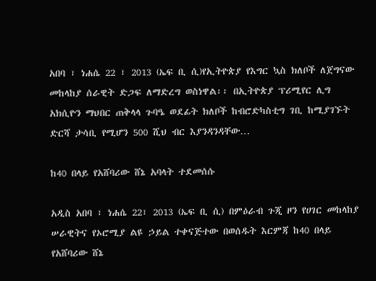አበባ ፣ ነሐሴ 22 ፣ 2013 (ኤፍ ቢ ሲ)የኢትዮጵያ የእግር ኳስ ክለቦች ለጀግናው መከላከያ ሰራዊት ድጋፍ ለማድረግ ወስነዋል፡፡ በኢትዮጵያ ፕሪሚየር ሊግ አክሲዮን ማህበር ጠቅላላ ጉባዔ ወደፊት ክለቦች ከብሮድካስቲግ ገቢ ከሚያገኙት ድርሻ ታሳቢ የሚሆን 500 ሺህ ብር እያንዳንዳቸው…

ከ40 በላይ የአሸባሪው ሸኔ አባላት ተደመሰሱ

አዲስ አበባ ፣ ነሐሴ 22፣ 2013 (ኤፍ ቢ ሲ) በምዕራብ ጉጂ ዞን የሀገር መከላከያ ሠራዊትና የኦሮሚያ ልዩ ኃይል ተቀናጅተው በወሰዱት እርምጃ ከ40 በላይ የአሸባሪው ሸኔ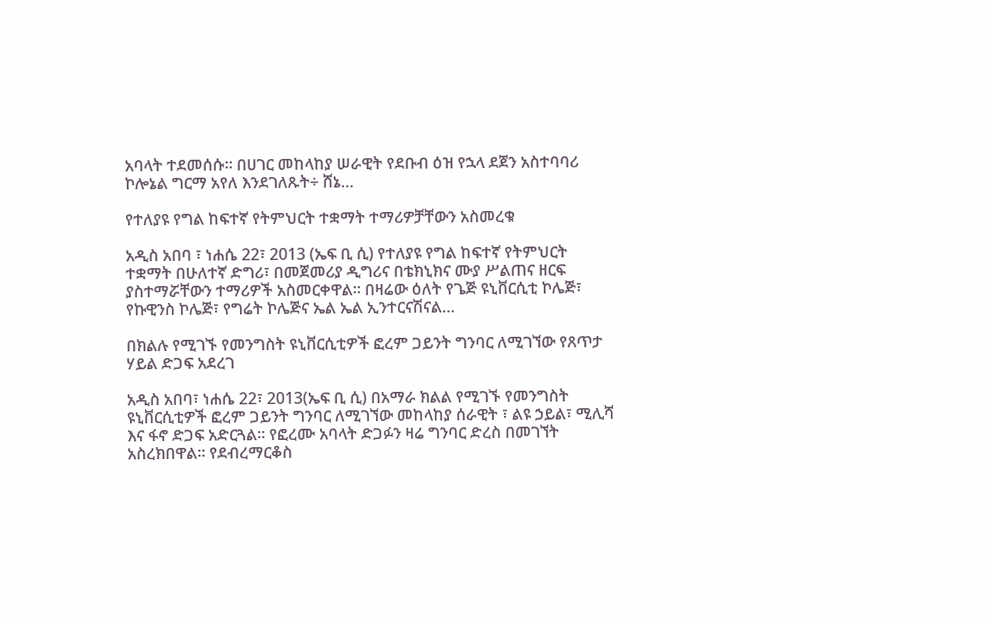አባላት ተደመሰሱ። በሀገር መከላከያ ሠራዊት የደቡብ ዕዝ የኋላ ደጀን አስተባባሪ ኮሎኔል ግርማ አየለ እንደገለጹት÷ ሸኔ…

የተለያዩ የግል ከፍተኛ የትምህርት ተቋማት ተማሪዎቻቸውን አስመረቁ

አዲስ አበባ ፣ ነሐሴ 22፣ 2013 (ኤፍ ቢ ሲ) የተለያዩ የግል ከፍተኛ የትምህርት ተቋማት በሁለተኛ ድግሪ፣ በመጀመሪያ ዲግሪና በቴክኒክና ሙያ ሥልጠና ዘርፍ ያስተማሯቸውን ተማሪዎች አስመርቀዋል፡፡ በዛሬው ዕለት የጌጅ ዩኒቨርሲቲ ኮሌጅ፣ የኩዊንስ ኮሌጅ፣ የግሬት ኮሌጅና ኤል ኤል ኢንተርናሽናል…

በክልሉ የሚገኙ የመንግስት ዩኒቨርሲቲዎች ፎረም ጋይንት ግንባር ለሚገኘው የጸጥታ ሃይል ድጋፍ አደረገ

አዲስ አበባ፣ ነሐሴ 22፣ 2013(ኤፍ ቢ ሲ) በአማራ ክልል የሚገኙ የመንግስት ዩኒቨርሲቲዎች ፎረም ጋይንት ግንባር ለሚገኘው መከላከያ ሰራዊት ፣ ልዩ ኃይል፣ ሚሊሻ እና ፋኖ ድጋፍ አድርጓል። የፎረሙ አባላት ድጋፉን ዛሬ ግንባር ድረስ በመገኘት አስረክበዋል። የደብረማርቆስ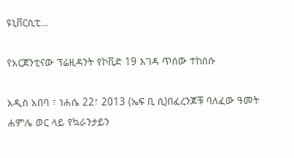ዩኒቨርሲቲ…

የአርጀንቲናው ፕሬዚዳንት የኮቪድ 19 እገዳ ጥሰው ተከሰሱ

አዲስ አበባ ፣ ነሐሴ 22፣ 2013 (ኤፍ ቢ ሲ)በፈረንጆቹ ባለፈው ዓመት ሐምሌ ወር ላይ የኳራንታይን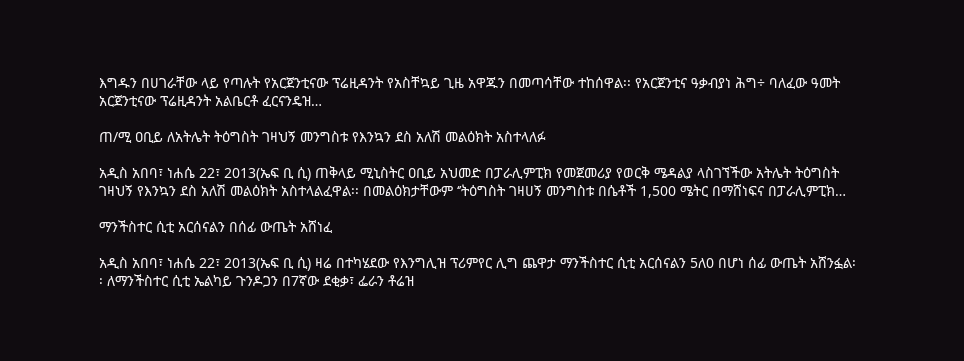እግዱን በሀገራቸው ላይ የጣሉት የአርጀንቲናው ፕሬዚዳንት የአስቸኳይ ጊዜ አዋጁን በመጣሳቸው ተከሰዋል፡፡ የአርጀንቲና ዓቃብያነ ሕግ÷ ባለፈው ዓመት አርጀንቲናው ፕሬዚዳንት አልቤርቶ ፈርናንዴዝ…

ጠ/ሚ ዐቢይ ለአትሌት ትዕግስት ገዛህኝ መንግስቱ የእንኳን ደስ አለሽ መልዕክት አስተላለፉ

አዲስ አበባ፣ ነሐሴ 22፣ 2013(ኤፍ ቢ ሲ) ጠቅላይ ሚኒስትር ዐቢይ አህመድ በፓራሊምፒክ የመጀመሪያ የወርቅ ሜዳልያ ላስገኘችው አትሌት ትዕግስት ገዛህኝ የእንኳን ደስ አለሽ መልዕክት አስተላልፈዋል፡፡ በመልዕክታቸውም ‘’ትዕግስት ገዛሀኝ መንግስቱ በሴቶች 1,500 ሜትር በማሸነፍና በፓራሊምፒክ…

ማንችስተር ሲቲ አርሰናልን በሰፊ ውጤት አሸነፈ

አዲስ አበባ፣ ነሐሴ 22፣ 2013(ኤፍ ቢ ሲ) ዛሬ በተካሄደው የእንግሊዝ ፕሪምየር ሊግ ጨዋታ ማንችስተር ሲቲ አርሰናልን 5ለ0 በሆነ ሰፊ ውጤት አሸንፏል፡፡ ለማንችስተር ሲቲ ኤልካይ ጉንዶጋን በ7ኛው ደቂቃ፣ ፌራን ቶሬዝ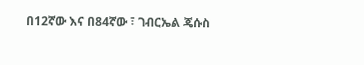በ12ኛው እና በ84ኛው ፣ ገብርኤል ጄሱስ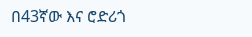በ43ኛው እና ሮድሪጎ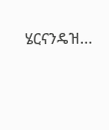ሄርናንዴዝ…